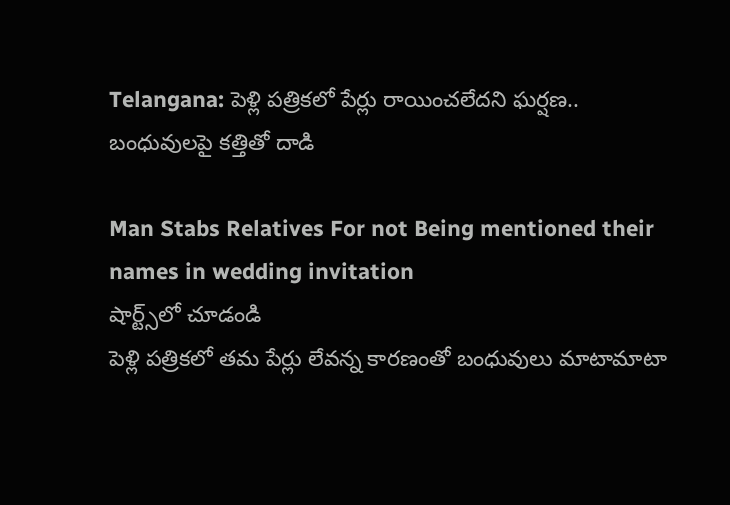Telangana: పెళ్లి పత్రికలో పేర్లు రాయించలేదని ఘర్షణ.. బంధువులపై కత్తితో దాడి

Man Stabs Relatives For not Being mentioned their names in wedding invitation
షార్ట్స్‌లో చూడండి
పెళ్లి పత్రికలో తమ పేర్లు లేవన్న కారణంతో బంధువులు మాటామాటా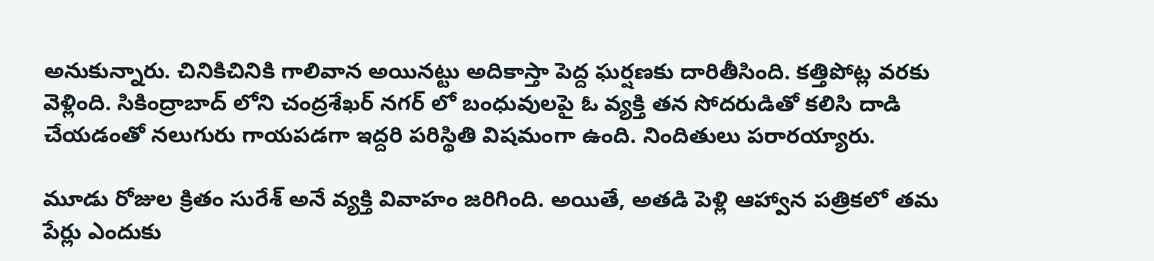అనుకున్నారు. చినికిచినికి గాలివాన అయినట్టు అదికాస్తా పెద్ద ఘర్షణకు దారితీసింది. కత్తిపోట్ల వరకు వెళ్లింది. సికింద్రాబాద్ లోని చంద్రశేఖర్ నగర్ లో బంధువులపై ఓ వ్యక్తి తన సోదరుడితో కలిసి దాడి చేయడంతో నలుగురు గాయపడగా ఇద్దరి పరిస్థితి విషమంగా ఉంది. నిందితులు పరారయ్యారు.

మూడు రోజుల క్రితం సురేశ్ అనే వ్యక్తి వివాహం జరిగింది. అయితే, అతడి పెళ్లి ఆహ్వాన పత్రికలో తమ పేర్లు ఎందుకు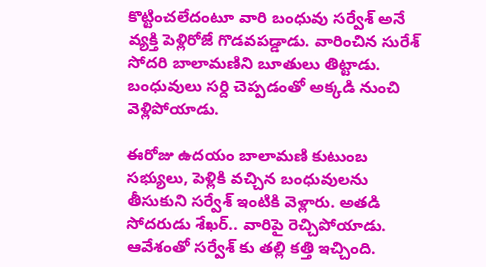కొట్టించలేదంటూ వారి బంధువు సర్వేశ్ అనే వ్యక్తి పెళ్లిరోజే గొడవపడ్డాడు. వారించిన సురేశ్ సోదరి బాలామణిని బూతులు తిట్టాడు. బంధువులు సర్ది చెప్పడంతో అక్కడి నుంచి వెళ్లిపోయాడు.

ఈరోజు ఉదయం బాలామణి కుటుంబ సభ్యులు, పెళ్లికి వచ్చిన బంధువులను తీసుకుని సర్వేశ్ ఇంటికి వెళ్లారు. అతడి సోదరుడు శేఖర్.. వారిపై రెచ్చిపోయాడు. ఆవేశంతో సర్వేశ్ కు తల్లి కత్తి ఇచ్చింది.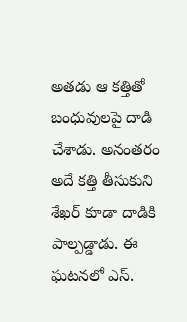అతడు ఆ కత్తితో బంధువులపై దాడి చేశాడు. అనంతరం అదే కత్తి తీసుకుని శేఖర్ కూడా దాడికి పాల్పడ్డాడు. ఈ ఘటనలో ఎస్.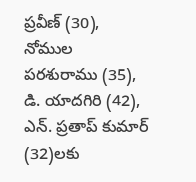ప్రవీణ్ (30), నోముల పరశురాము (35), డి. యాదగిరి (42), ఎన్. ప్రతాప్ కుమార్ (32)లకు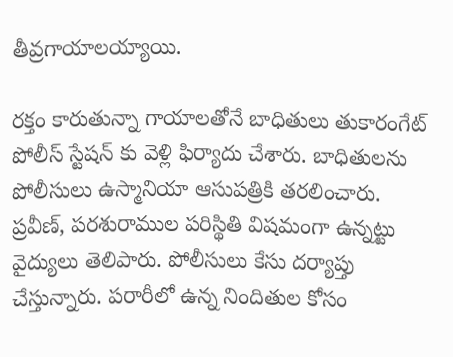తీవ్రగాయాలయ్యాయి.

రక్తం కారుతున్నా గాయాలతోనే బాధితులు తుకారంగేట్ పోలీస్ స్టేషన్ కు వెళ్లి ఫిర్యాదు చేశారు. బాధితులను పోలీసులు ఉస్మానియా ఆసుపత్రికి తరలించారు. ప్రవీణ్, పరశురాముల పరిస్థితి విషమంగా ఉన్నట్టు వైద్యులు తెలిపారు. పోలీసులు కేసు దర్యాప్తు చేస్తున్నారు. పరారీలో ఉన్న నిందితుల కోసం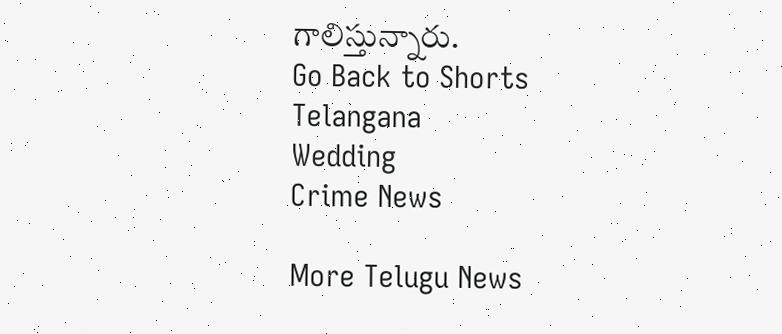గాలిస్తున్నారు.
Go Back to Shorts
Telangana
Wedding
Crime News

More Telugu News